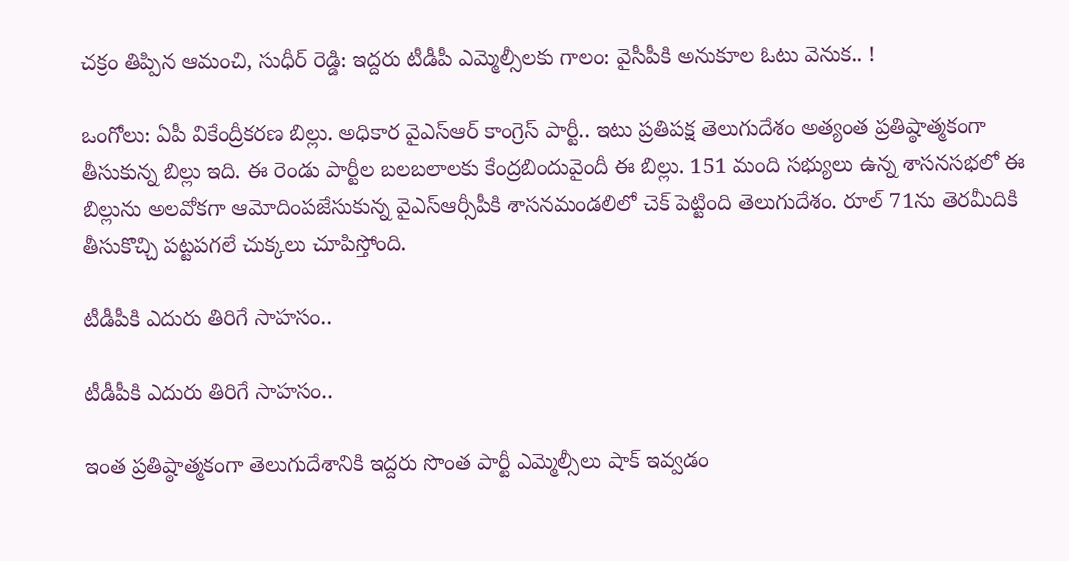చక్రం తిప్పిన ఆమంచి, సుధీర్ రెడ్డి: ఇద్దరు టీడీపీ ఎమ్మెల్సీలకు గాలం: వైసీపీకి అనుకూల ఓటు వెనుక.. !

ఒంగోలు: ఏపీ వికేంద్రీకరణ బిల్లు. అధికార వైఎస్ఆర్ కాంగ్రెస్ పార్టీ.. ఇటు ప్రతిపక్ష తెలుగుదేశం అత్యంత ప్రతిష్ఠాత్మకంగా తీసుకున్న బిల్లు ఇది. ఈ రెండు పార్టీల బలబలాలకు కేంద్రబిందువైందీ ఈ బిల్లు. 151 మంది సభ్యులు ఉన్న శాసనసభలో ఈ బిల్లును అలవోకగా ఆమోదింపజేసుకున్న వైఎస్ఆర్సీపీకి శాసనమండలిలో చెక్ పెట్టింది తెలుగుదేశం. రూల్ 71ను తెరమీదికి తీసుకొచ్చి పట్టపగలే చుక్కలు చూపిస్తోంది.

టీడీపీకి ఎదురు తిరిగే సాహసం..

టీడీపీకి ఎదురు తిరిగే సాహసం..

ఇంత ప్రతిష్ఠాత్మకంగా తెలుగుదేశానికి ఇద్దరు సొంత పార్టీ ఎమ్మెల్సీలు షాక్ ఇవ్వడం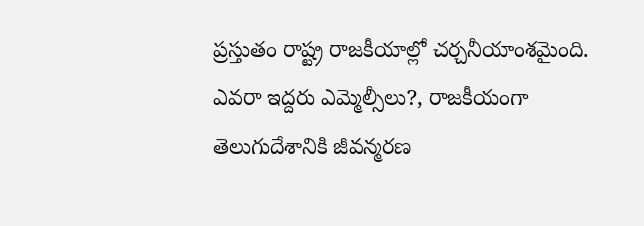ప్రస్తుతం రాష్ట్ర రాజకీయాల్లో చర్చనీయాంశమైంది. ఎవరా ఇద్దరు ఎమ్మెల్సీలు?, రాజకీయంగా తెలుగుదేశానికి జీవన్మరణ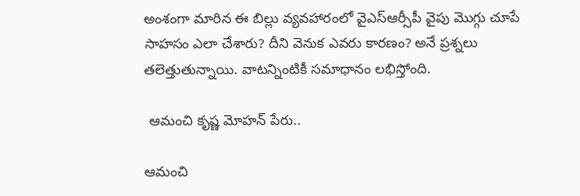అంశంగా మారిన ఈ బిల్లు వ్యవహారంలో వైఎస్ఆర్సీపీ వైపు మొగ్గు చూపే సాహసం ఎలా చేశారు? దీని వెనుక ఎవరు కారణం? అనే ప్రశ్నలు తలెత్తుతున్నాయి. వాటన్నింటికీ సమాధానం లభిస్తోంది.

 ఆమంచి కృష్ణ మోహన్ పేరు..

ఆమంచి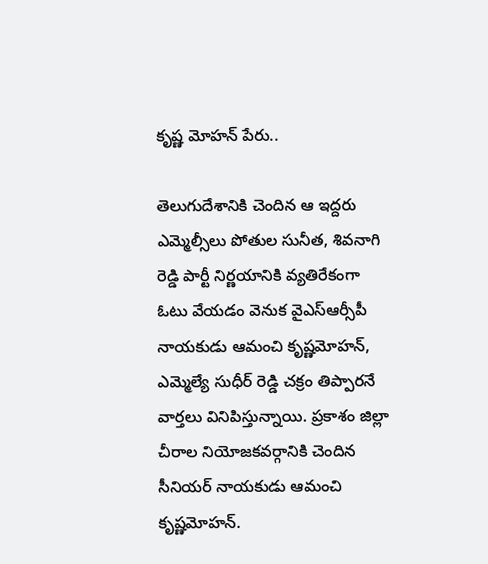కృష్ణ మోహన్ పేరు..

తెలుగుదేశానికి చెందిన ఆ ఇద్దరు ఎమ్మెల్సీలు పోతుల సునీత, శివనాగి రెడ్డి పార్టీ నిర్ణయానికి వ్యతిరేకంగా ఓటు వేయడం వెనుక వైఎస్ఆర్సీపీ నాయకుడు ఆమంచి కృష్ణమోహన్, ఎమ్మెల్యే సుధీర్ రెడ్డి చక్రం తిప్పారనే వార్తలు వినిపిస్తున్నాయి. ప్రకాశం జిల్లా చీరాల నియోజకవర్గానికి చెందిన సీనియర్ నాయకుడు ఆమంచి కృష్ణమోహన్.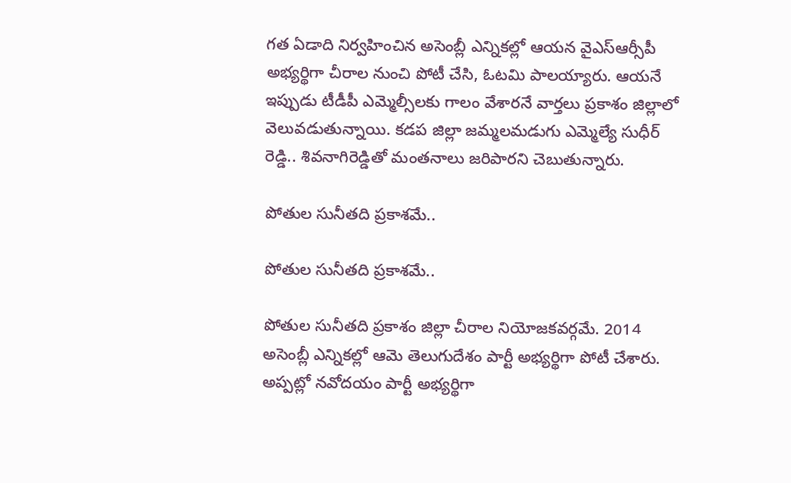గత ఏడాది నిర్వహించిన అసెంబ్లీ ఎన్నికల్లో ఆయన వైఎస్ఆర్సీపీ అభ్యర్థిగా చీరాల నుంచి పోటీ చేసి, ఓటమి పాలయ్యారు. ఆయనే ఇప్పుడు టీడీపీ ఎమ్మెల్సీలకు గాలం వేశారనే వార్తలు ప్రకాశం జిల్లాలో వెలువడుతున్నాయి. కడప జిల్లా జమ్మలమడుగు ఎమ్మెల్యే సుధీర్ రెడ్డి.. శివనాగిరెడ్డితో మంతనాలు జరిపారని చెబుతున్నారు.

పోతుల సునీతది ప్రకాశమే..

పోతుల సునీతది ప్రకాశమే..

పోతుల సునీతది ప్రకాశం జిల్లా చీరాల నియోజకవర్గమే. 2014 అసెంబ్లీ ఎన్నికల్లో ఆమె తెలుగుదేశం పార్టీ అభ్యర్థిగా పోటీ చేశారు. అప్పట్లో నవోదయం పార్టీ అభ్యర్థిగా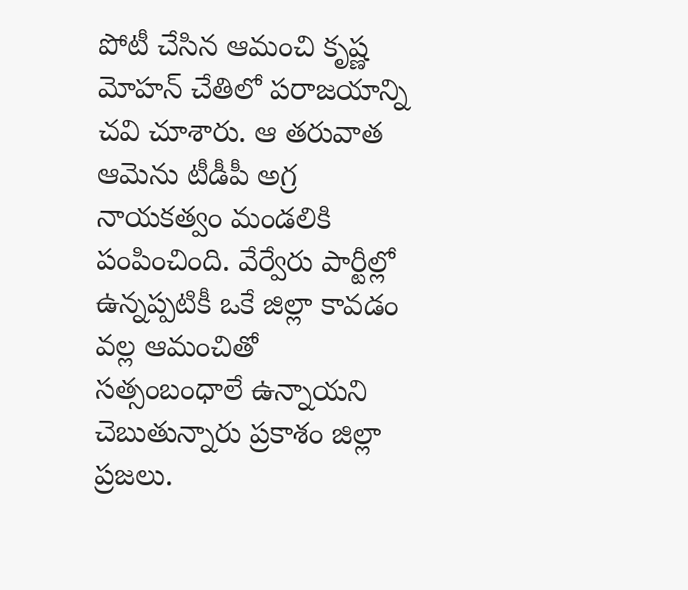పోటీ చేసిన ఆమంచి కృష్ణ మోహన్ చేతిలో పరాజయాన్ని చవి చూశారు. ఆ తరువాత ఆమెను టీడీపీ అగ్ర నాయకత్వం మండలికి పంపించింది. వేర్వేరు పార్టీల్లో ఉన్నప్పటికీ ఒకే జిల్లా కావడం వల్ల ఆమంచితో సత్సంబంధాలే ఉన్నాయని చెబుతున్నారు ప్రకాశం జిల్లా ప్రజలు.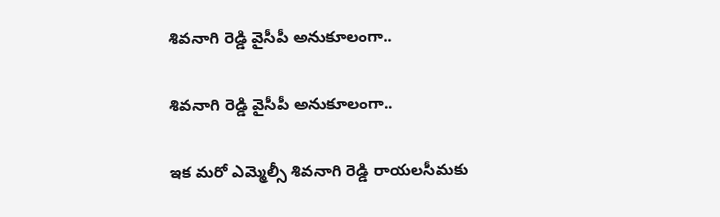శివనాగి రెడ్డి వైసీపీ అనుకూలంగా..

శివనాగి రెడ్డి వైసీపీ అనుకూలంగా..

ఇక మరో ఎమ్మెల్సీ శివనాగి రెడ్డి రాయలసీమకు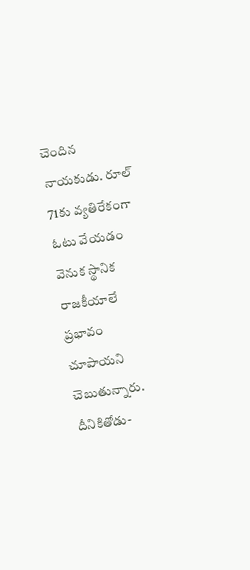చెందిన నాయకుడు. రూల్ 71కు వ్యతిరేకంగా ఓటు వేయడం వెనుక స్థానిక రాజకీయాలే ప్రభావం చూపాయని చెబుతున్నారు. దీనికితోడు-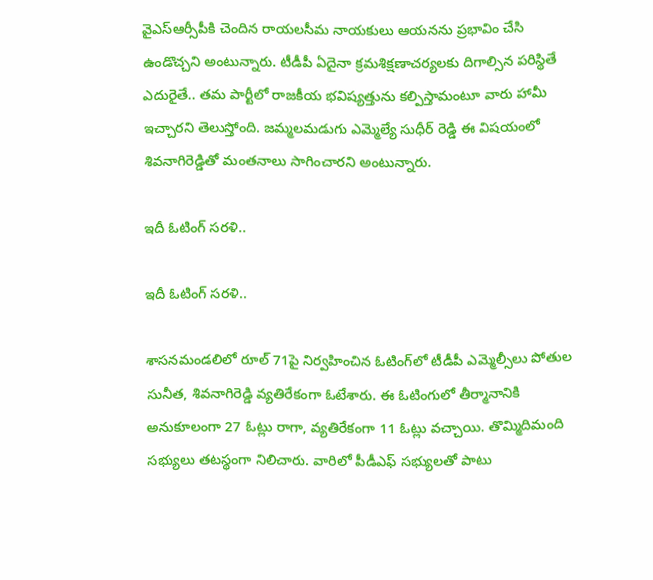వైఎస్ఆర్సీపీకి చెందిన రాయలసీమ నాయకులు ఆయనను ప్రభావిం చేసి ఉండొచ్చని అంటున్నారు. టీడీపీ ఏదైనా క్రమశిక్షణాచర్యలకు దిగాల్సిన పరిస్థితే ఎదురైతే.. తమ పార్టీలో రాజకీయ భవిష్యత్తును కల్పిస్తామంటూ వారు హామీ ఇచ్చారని తెలుస్తోంది. జమ్మలమడుగు ఎమ్మెల్యే సుధీర్ రెడ్డి ఈ విషయంలో శివనాగిరెడ్డితో మంతనాలు సాగించారని అంటున్నారు.

ఇదీ ఓటింగ్ సరళి..

ఇదీ ఓటింగ్ సరళి..

శాసనమండలిలో రూల్ 71పై నిర్వహించిన ఓటింగ్‌లో టీడీపీ ఎమ్మెల్సీలు పోతుల సునీత, శివనాగిరెడ్డి వ్యతిరేకంగా ఓటేశారు. ఈ ఓటింగులో తీర్మానానికి అనుకూలంగా 27 ఓట్లు రాగా, వ్యతిరేకంగా 11 ఓట్లు వచ్చాయి. తొమ్మిదిమంది సభ్యులు తటస్థంగా నిలిచారు. వారిలో పీడీఎఫ్ సభ్యులతో పాటు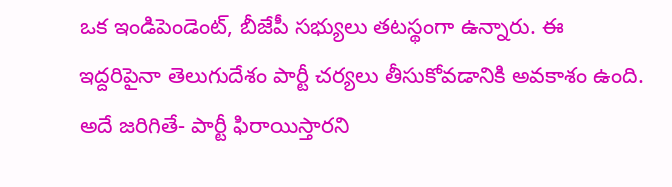ఒక ఇండిపెండెంట్, బీజేపీ సభ్యులు తటస్థంగా ఉన్నారు. ఈ ఇద్దరిపైనా తెలుగుదేశం పార్టీ చర్యలు తీసుకోవడానికి అవకాశం ఉంది. అదే జరిగితే- పార్టీ ఫిరాయిస్తారని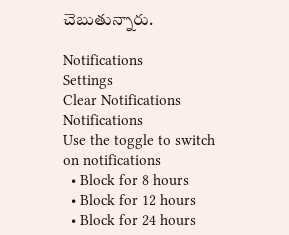చెబుతున్నారు.

Notifications
Settings
Clear Notifications
Notifications
Use the toggle to switch on notifications
  • Block for 8 hours
  • Block for 12 hours
  • Block for 24 hours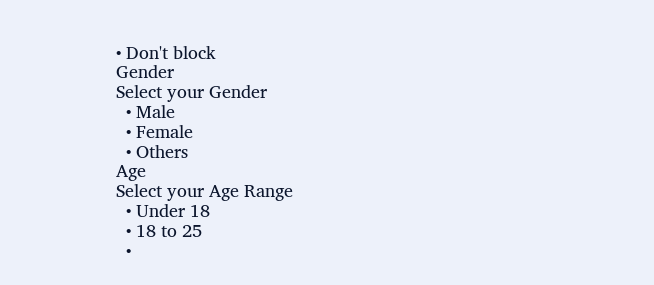• Don't block
Gender
Select your Gender
  • Male
  • Female
  • Others
Age
Select your Age Range
  • Under 18
  • 18 to 25
  •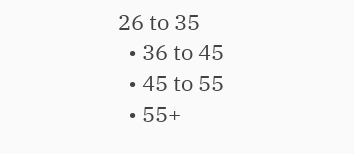26 to 35
  • 36 to 45
  • 45 to 55
  • 55+